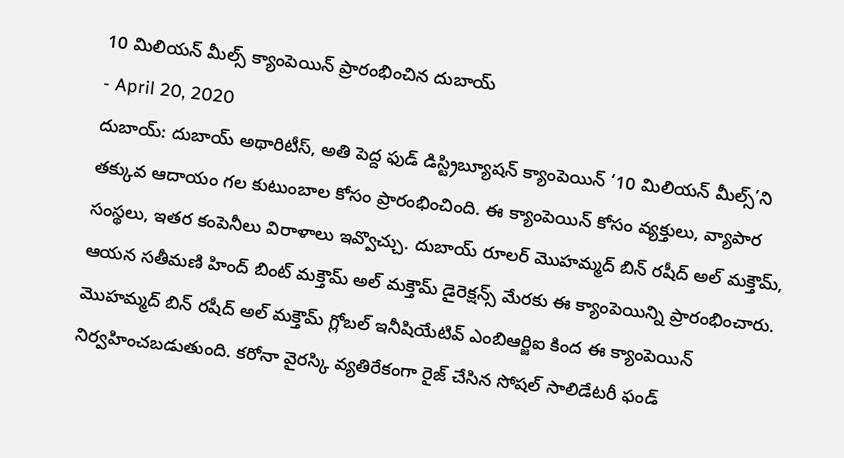10 మిలియన్ మీల్స్ క్యాంపెయిన్ ప్రారంభించిన దుబాయ్
- April 20, 2020
దుబాయ్: దుబాయ్ అథారిటీస్, అతి పెద్ద ఫుడ్ డిస్ట్రిబ్యూషన్ క్యాంపెయిన్ ‘10 మిలియన్ మీల్స్’ని తక్కువ ఆదాయం గల కుటుంబాల కోసం ప్రారంభించింది. ఈ క్యాంపెయిన్ కోసం వ్యక్తులు, వ్యాపార సంస్థలు, ఇతర కంపెనీలు విరాళాలు ఇవ్వొచ్చు. దుబాయ్ రూలర్ మొహమ్మద్ బిన్ రషీద్ అల్ మక్తౌమ్, ఆయన సతీమణి హింద్ బింట్ మక్తౌమ్ అల్ మక్తౌమ్ డైరెక్షన్స్ మేరకు ఈ క్యాంపెయిన్ని ప్రారంభించారు. మొహమ్మద్ బిన్ రషీద్ అల్ మక్తౌమ్ గ్లోబల్ ఇనీషియేటివ్ ఎంబిఆర్జిఐ కింద ఈ క్యాంపెయిన్ నిర్వహించబడుతుంది. కరోనా వైరస్కి వ్యతిరేకంగా రైజ్ చేసిన సోషల్ సాలిడేటరీ ఫండ్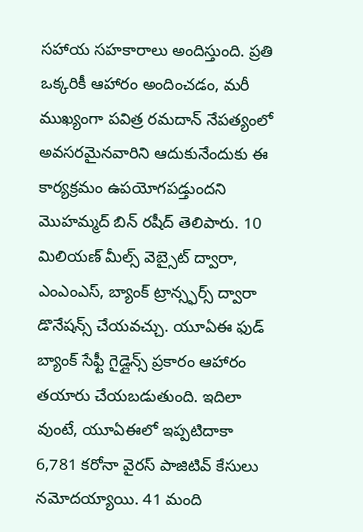సహాయ సహకారాలు అందిస్తుంది. ప్రతి ఒక్కరికీ ఆహారం అందించడం, మరీ ముఖ్యంగా పవిత్ర రమదాన్ నేపత్యంలో అవసరమైనవారిని ఆదుకునేందుకు ఈ కార్యక్రమం ఉపయోగపడ్తుందని మొహమ్మద్ బిన్ రషీద్ తెలిపారు. 10 మిలియణ్ మీల్స్ వెబ్సైట్ ద్వారా, ఎంఎంఎస్, బ్యాంక్ ట్రాన్స్ఫర్స్ ద్వారా డొనేషన్స్ చేయవచ్చు. యూఏఈ ఫుడ్ బ్యాంక్ సేఫ్టీ గైడ్లైన్స్ ప్రకారం ఆహారం తయారు చేయబడుతుంది. ఇదిలా వుంటే, యూఏఈలో ఇప్పటిదాకా 6,781 కరోనా వైరస్ పాజిటివ్ కేసులు నమోదయ్యాయి. 41 మంది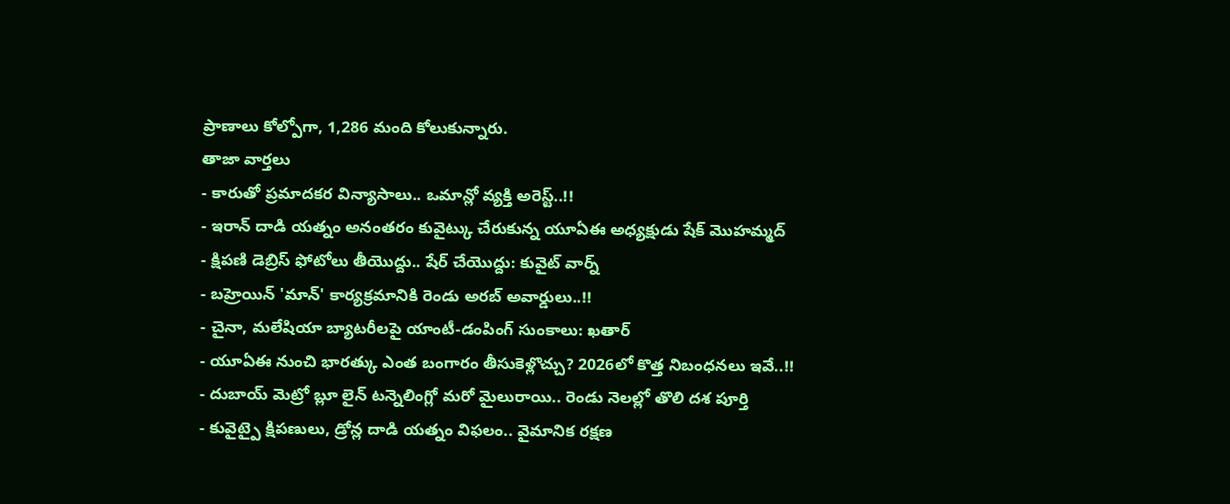ప్రాణాలు కోల్పోగా, 1,286 మంది కోలుకున్నారు.
తాజా వార్తలు
- కారుతో ప్రమాదకర విన్యాసాలు.. ఒమాన్లో వ్యక్తి అరెస్ట్..!!
- ఇరాన్ దాడి యత్నం అనంతరం కువైట్కు చేరుకున్న యూఏఈ అధ్యక్షుడు షేక్ మొహమ్మద్
- క్షిపణి డెబ్రిస్ ఫోటోలు తీయొద్దు.. షేర్ చేయొద్దు: కువైట్ వార్న్
- బహ్రెయిన్ 'మాన్' కార్యక్రమానికి రెండు అరబ్ అవార్డులు..!!
- చైనా, మలేషియా బ్యాటరీలపై యాంటీ-డంపింగ్ సుంకాలు: ఖతార్
- యూఏఈ నుంచి భారత్కు ఎంత బంగారం తీసుకెళ్లొచ్చు? 2026లో కొత్త నిబంధనలు ఇవే..!!
- దుబాయ్ మెట్రో బ్లూ లైన్ టన్నెలింగ్లో మరో మైలురాయి.. రెండు నెలల్లో తొలి దశ పూర్తి
- కువైట్పై క్షిపణులు, డ్రోన్ల దాడి యత్నం విఫలం.. వైమానిక రక్షణ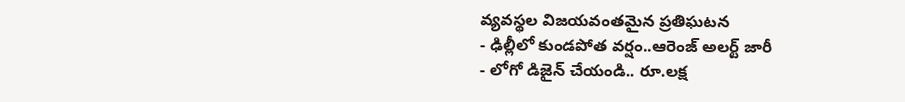వ్యవస్థల విజయవంతమైన ప్రతిఘటన
- ఢిల్లీలో కుండపోత వర్షం..ఆరెంజ్ అలర్ట్ జారీ
- లోగో డిజైన్ చేయండి.. రూ.లక్ష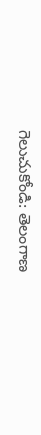గెలుచుకోండి: తెలంగాణ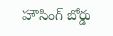హౌసింగ్ బోర్డు